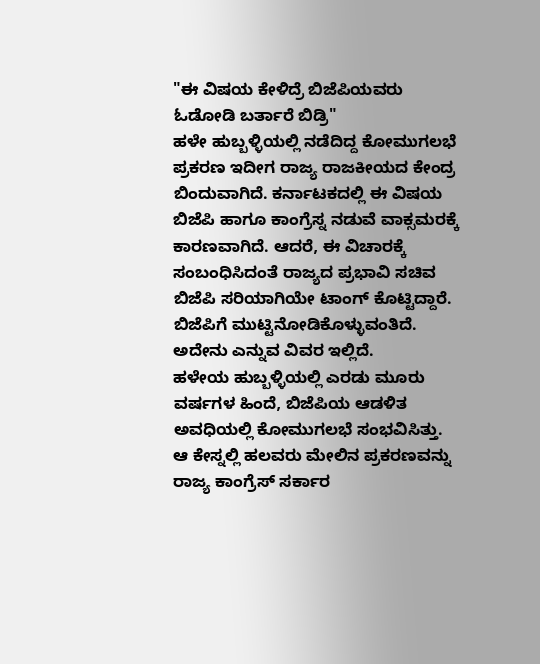"ಈ ವಿಷಯ ಕೇಳಿದ್ರೆ ಬಿಜೆಪಿಯವರು ಓಡೋಡಿ ಬರ್ತಾರೆ ಬಿಡ್ರಿ"
ಹಳೇ ಹುಬ್ಬಳ್ಳಿಯಲ್ಲಿ ನಡೆದಿದ್ದ ಕೋಮುಗಲಭೆ ಪ್ರಕರಣ ಇದೀಗ ರಾಜ್ಯ ರಾಜಕೀಯದ ಕೇಂದ್ರ ಬಿಂದುವಾಗಿದೆ. ಕರ್ನಾಟಕದಲ್ಲಿ ಈ ವಿಷಯ ಬಿಜೆಪಿ ಹಾಗೂ ಕಾಂಗ್ರೆಸ್ನ ನಡುವೆ ವಾಕ್ಸಮರಕ್ಕೆ ಕಾರಣವಾಗಿದೆ. ಆದರೆ, ಈ ವಿಚಾರಕ್ಕೆ ಸಂಬಂಧಿಸಿದಂತೆ ರಾಜ್ಯದ ಪ್ರಭಾವಿ ಸಚಿವ ಬಿಜೆಪಿ ಸರಿಯಾಗಿಯೇ ಟಾಂಗ್ ಕೊಟ್ಟಿದ್ದಾರೆ. ಬಿಜೆಪಿಗೆ ಮುಟ್ಟಿನೋಡಿಕೊಳ್ಳುವಂತಿದೆ. ಅದೇನು ಎನ್ನುವ ವಿವರ ಇಲ್ಲಿದೆ.
ಹಳೇಯ ಹುಬ್ಬಳ್ಳಿಯಲ್ಲಿ ಎರಡು ಮೂರು ವರ್ಷಗಳ ಹಿಂದೆ, ಬಿಜೆಪಿಯ ಆಡಳಿತ ಅವಧಿಯಲ್ಲಿ ಕೋಮುಗಲಭೆ ಸಂಭವಿಸಿತ್ತು. ಆ ಕೇಸ್ನಲ್ಲಿ ಹಲವರು ಮೇಲಿನ ಪ್ರಕರಣವನ್ನು ರಾಜ್ಯ ಕಾಂಗ್ರೆಸ್ ಸರ್ಕಾರ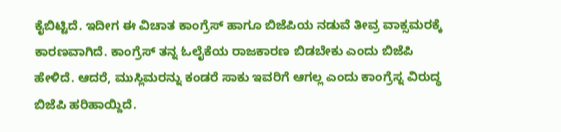ಕೈಬಿಟ್ಟಿದೆ. ಇದೀಗ ಈ ವಿಚಾತ ಕಾಂಗ್ರೆಸ್ ಹಾಗೂ ಬಿಜೆಪಿಯ ನಡುವೆ ತೀವ್ರ ವಾಕ್ಸಮರಕ್ಕೆ ಕಾರಣವಾಗಿದೆ. ಕಾಂಗ್ರೆಸ್ ತನ್ನ ಓಲೈಕೆಯ ರಾಜಕಾರಣ ಬಿಡಬೇಕು ಎಂದು ಬಿಜೆಪಿ ಹೇಳಿದೆ. ಆದರೆ, ಮುಸ್ಲಿಮರನ್ನು ಕಂಡರೆ ಸಾಕು ಇವರಿಗೆ ಆಗಲ್ಲ ಎಂದು ಕಾಂಗ್ರೆಸ್ನ ವಿರುದ್ಧ ಬಿಜೆಪಿ ಹರಿಹಾಯ್ದಿದೆ.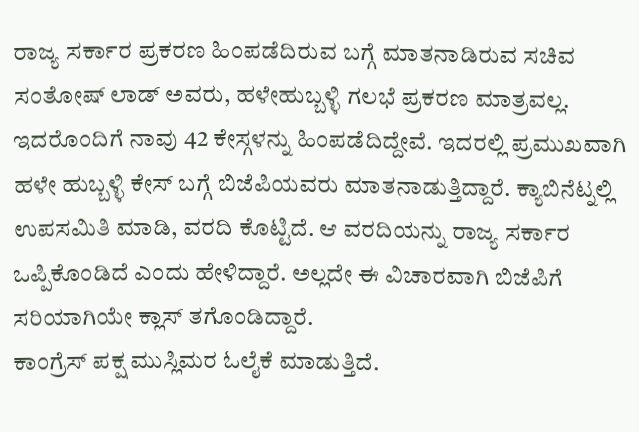ರಾಜ್ಯ ಸರ್ಕಾರ ಪ್ರಕರಣ ಹಿಂಪಡೆದಿರುವ ಬಗ್ಗೆ ಮಾತನಾಡಿರುವ ಸಚಿವ ಸಂತೋಷ್ ಲಾಡ್ ಅವರು, ಹಳೇಹುಬ್ಬಳ್ಳಿ ಗಲಭೆ ಪ್ರಕರಣ ಮಾತ್ರವಲ್ಲ. ಇದರೊಂದಿಗೆ ನಾವು 42 ಕೇಸ್ಗಳನ್ನು ಹಿಂಪಡೆದಿದ್ದೇವೆ. ಇದರಲ್ಲಿ ಪ್ರಮುಖವಾಗಿ ಹಳೇ ಹುಬ್ಬಳ್ಳಿ ಕೇಸ್ ಬಗ್ಗೆ ಬಿಜೆಪಿಯವರು ಮಾತನಾಡುತ್ತಿದ್ದಾರೆ. ಕ್ಯಾಬಿನೆಟ್ನಲ್ಲಿ ಉಪಸಮಿತಿ ಮಾಡಿ, ವರದಿ ಕೊಟ್ಟಿದೆ. ಆ ವರದಿಯನ್ನು ರಾಜ್ಯ ಸರ್ಕಾರ ಒಪ್ಪಿಕೊಂಡಿದೆ ಎಂದು ಹೇಳಿದ್ದಾರೆ. ಅಲ್ಲದೇ ಈ ವಿಚಾರವಾಗಿ ಬಿಜೆಪಿಗೆ ಸರಿಯಾಗಿಯೇ ಕ್ಲಾಸ್ ತಗೊಂಡಿದ್ದಾರೆ.
ಕಾಂಗ್ರೆಸ್ ಪಕ್ಷ ಮುಸ್ಲಿಮರ ಓಲೈಕೆ ಮಾಡುತ್ತಿದೆ.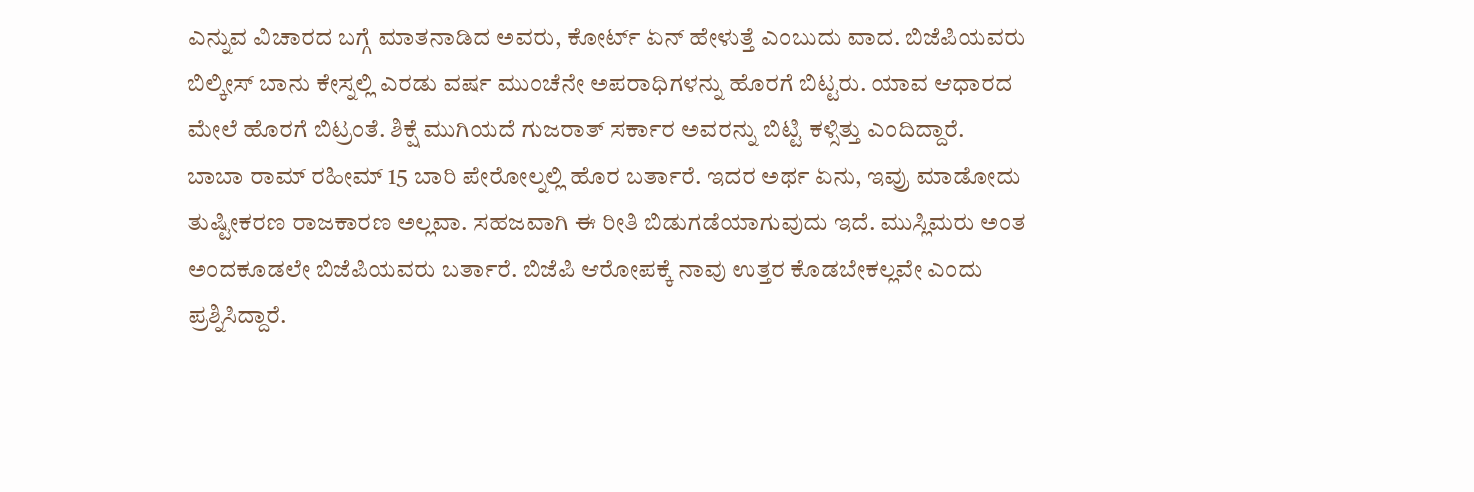ಎನ್ನುವ ವಿಚಾರದ ಬಗ್ಗೆ ಮಾತನಾಡಿದ ಅವರು, ಕೋರ್ಟ್ ಏನ್ ಹೇಳುತ್ತೆ ಎಂಬುದು ವಾದ. ಬಿಜೆಪಿಯವರು ಬಿಲ್ಕೀಸ್ ಬಾನು ಕೇಸ್ನಲ್ಲಿ ಎರಡು ವರ್ಷ ಮುಂಚೆನೇ ಅಪರಾಧಿಗಳನ್ನು ಹೊರಗೆ ಬಿಟ್ಟರು. ಯಾವ ಆಧಾರದ ಮೇಲೆ ಹೊರಗೆ ಬಿಟ್ರಂತೆ. ಶಿಕ್ಷೆ ಮುಗಿಯದೆ ಗುಜರಾತ್ ಸರ್ಕಾರ ಅವರನ್ನು ಬಿಟ್ಟಿ ಕಳ್ಸಿತ್ತು ಎಂದಿದ್ದಾರೆ.
ಬಾಬಾ ರಾಮ್ ರಹೀಮ್ 15 ಬಾರಿ ಪೇರೋಲ್ನಲ್ಲಿ ಹೊರ ಬರ್ತಾರೆ. ಇದರ ಅರ್ಥ ಏನು, ಇವ್ರು ಮಾಡೋದು ತುಷ್ಟೀಕರಣ ರಾಜಕಾರಣ ಅಲ್ಲವಾ. ಸಹಜವಾಗಿ ಈ ರೀತಿ ಬಿಡುಗಡೆಯಾಗುವುದು ಇದೆ. ಮುಸ್ಲಿಮರು ಅಂತ ಅಂದಕೂಡಲೇ ಬಿಜೆಪಿಯವರು ಬರ್ತಾರೆ. ಬಿಜೆಪಿ ಆರೋಪಕ್ಕೆ ನಾವು ಉತ್ತರ ಕೊಡಬೇಕಲ್ಲವೇ ಎಂದು ಪ್ರಶ್ನಿಸಿದ್ದಾರೆ.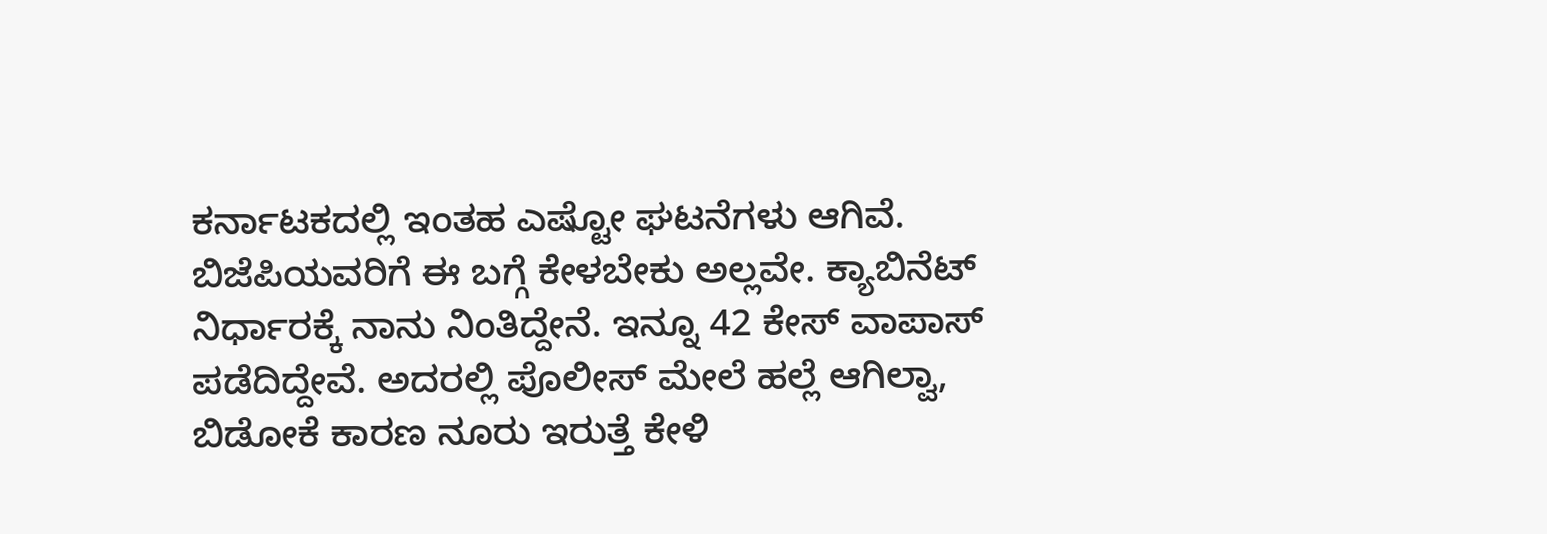ಕರ್ನಾಟಕದಲ್ಲಿ ಇಂತಹ ಎಷ್ಟೋ ಘಟನೆಗಳು ಆಗಿವೆ. ಬಿಜೆಪಿಯವರಿಗೆ ಈ ಬಗ್ಗೆ ಕೇಳಬೇಕು ಅಲ್ಲವೇ. ಕ್ಯಾಬಿನೆಟ್ ನಿರ್ಧಾರಕ್ಕೆ ನಾನು ನಿಂತಿದ್ದೇನೆ. ಇನ್ನೂ 42 ಕೇಸ್ ವಾಪಾಸ್ ಪಡೆದಿದ್ದೇವೆ. ಅದರಲ್ಲಿ ಪೊಲೀಸ್ ಮೇಲೆ ಹಲ್ಲೆ ಆಗಿಲ್ವಾ, ಬಿಡೋಕೆ ಕಾರಣ ನೂರು ಇರುತ್ತೆ ಕೇಳಿ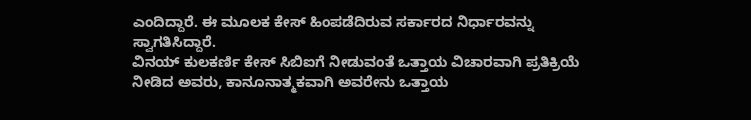ಎಂದಿದ್ದಾರೆ. ಈ ಮೂಲಕ ಕೇಸ್ ಹಿಂಪಡೆದಿರುವ ಸರ್ಕಾರದ ನಿರ್ಧಾರವನ್ನು ಸ್ವಾಗತಿಸಿದ್ದಾರೆ.
ವಿನಯ್ ಕುಲಕರ್ಣಿ ಕೇಸ್ ಸಿಬಿಐಗೆ ನೀಡುವಂತೆ ಒತ್ತಾಯ ವಿಚಾರವಾಗಿ ಪ್ರತಿಕ್ರಿಯೆ ನೀಡಿದ ಅವರು, ಕಾನೂನಾತ್ಮಕವಾಗಿ ಅವರೇನು ಒತ್ತಾಯ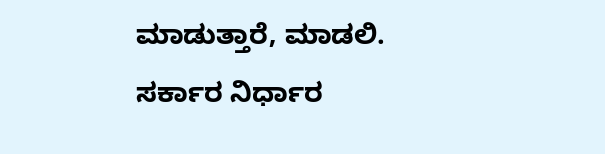ಮಾಡುತ್ತಾರೆ, ಮಾಡಲಿ. ಸರ್ಕಾರ ನಿರ್ಧಾರ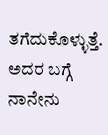ತಗೆದುಕೊಳ್ಳುತ್ತೆ. ಅದರ ಬಗ್ಗೆ ನಾನೇನು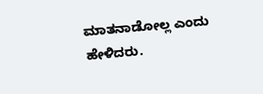ಮಾತನಾಡೋಲ್ಲ ಎಂದು ಹೇಳಿದರು.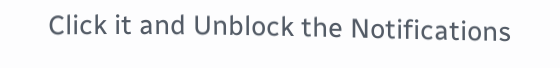Click it and Unblock the Notifications